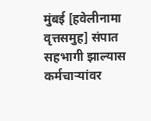मुंबई [हवेलीनामा वृत्तसमुह] संपात सहभागी झाल्यास कर्मचाऱ्यांवर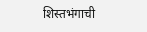शिस्तभंगाची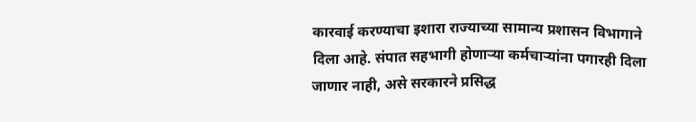कारवाई करण्याचा इशारा राज्याच्या सामान्य प्रशासन विभागाने दिला आहे. संपात सहभागी होणाऱ्या कर्मचाऱ्यांना पगारही दिला जाणार नाही, असे सरकारने प्रसिद्ध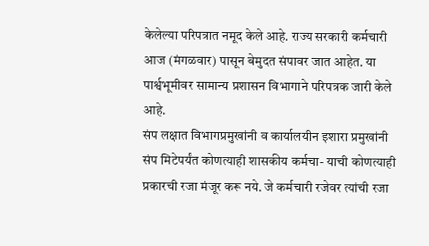केलेल्या परिपत्रात नमूद केले आहे. राज्य सरकारी कर्मचारी आज (मंगळवार) पासून बेमुदत संपावर जात आहेत. या पार्श्वभूमीवर सामान्य प्रशासन विभागाने परिपत्रक जारी केले आहे.
संप लक्षात विभागप्रमुखांनी व कार्यालयीन इशारा प्रमुखांनी संप मिटेपर्यंत कोणत्याही शासकीय कर्मचा- याची कोणत्याही प्रकारची रजा मंजूर करू नये. जे कर्मचारी रजेवर त्यांची रजा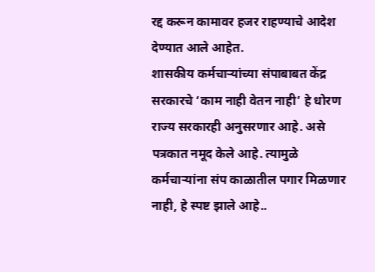रद्द करून कामावर हजर राहण्याचे आदेश देण्यात आले आहेत.
शासकीय कर्मचाऱ्यांच्या संपाबाबत केंद्र सरकारचे ‘काम नाही वेतन नाही’ हे धोरण राज्य सरकारही अनुसरणार आहे. असे पत्रकात नमूद केले आहे. त्यामुळे कर्मचाऱ्यांना संप काळातील पगार मिळणार नाही, हे स्पष्ट झाले आहे..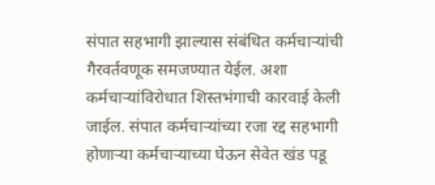संपात सहभागी झाल्यास संबंधित कर्मचाऱ्यांची गैरवर्तवणूक समजण्यात येईल. अशा कर्मचाऱ्यांविरोधात शिस्तभंगाची कारवाई केली जाईल. संपात कर्मचाऱ्यांच्या रजा रद्द सहभागी होणाऱ्या कर्मचाऱ्याच्या घेऊन सेवेत खंड पडू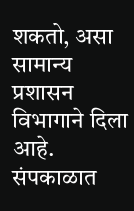शकतो, असा सामान्य प्रशासन विभागाने दिला आहे. संपकाळात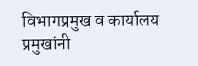विभागप्रमुख व कार्यालय प्रमुखांनी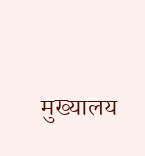मुख्यालय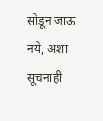सोडून जाऊ नये, अशा सूचनाही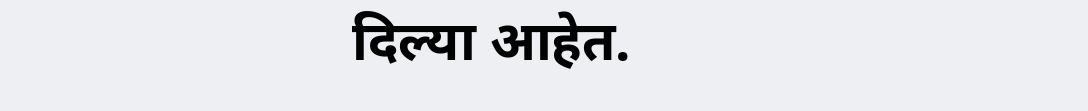दिल्या आहेत.